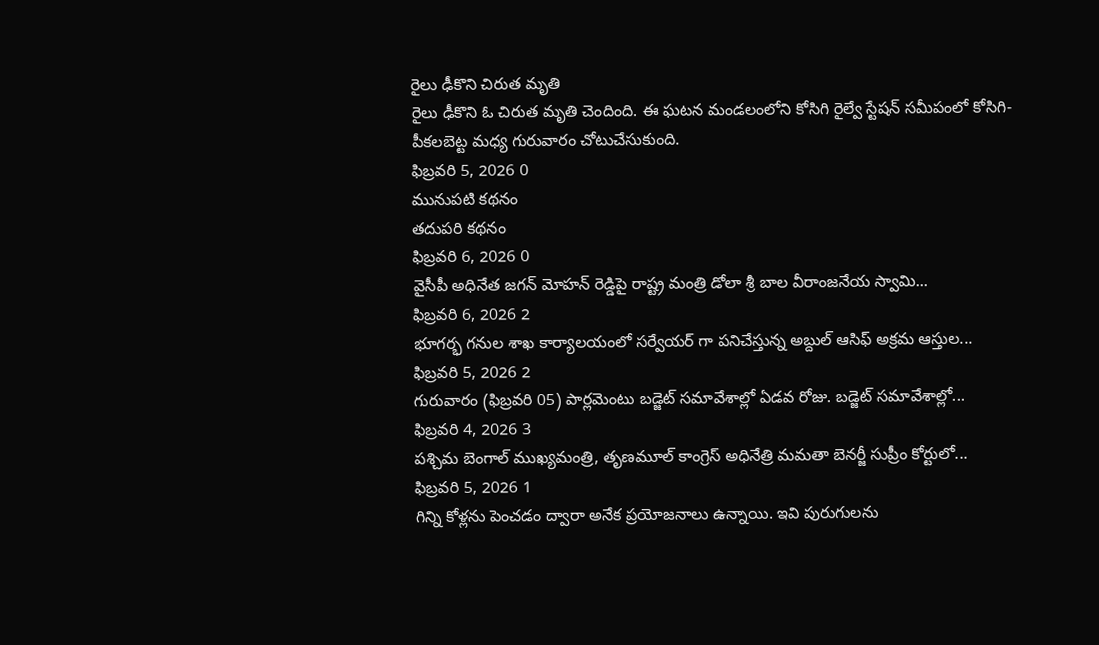రైలు ఢీకొని చిరుత మృతి
రైలు ఢీకొని ఓ చిరుత మృతి చెందింది. ఈ ఘటన మండలంలోని కోసిగి రైల్వే స్టేషన్ సమీపంలో కోసిగి-పీకలబెట్ట మధ్య గురువారం చోటుచేసుకుంది.
ఫిబ్రవరి 5, 2026 0
మునుపటి కథనం
తదుపరి కథనం
ఫిబ్రవరి 6, 2026 0
వైసీపీ అధినేత జగన్ మోహన్ రెడ్డిపై రాష్ట్ర మంత్రి డోలా శ్రీ బాల వీరాంజనేయ స్వామి...
ఫిబ్రవరి 6, 2026 2
భూగర్భ గనుల శాఖ కార్యాలయంలో సర్వేయర్ గా పనిచేస్తున్న అబ్దుల్ ఆసిఫ్ అక్రమ ఆస్తుల...
ఫిబ్రవరి 5, 2026 2
గురువారం (ఫిబ్రవరి 05) పార్లమెంటు బడ్జెట్ సమావేశాల్లో ఏడవ రోజు. బడ్జెట్ సమావేశాల్లో...
ఫిబ్రవరి 4, 2026 3
పశ్చిమ బెంగాల్ ముఖ్యమంత్రి, తృణమూల్ కాంగ్రెస్ అధినేత్రి మమతా బెనర్జీ సుప్రీం కోర్టులో...
ఫిబ్రవరి 5, 2026 1
గిన్ని కోళ్లను పెంచడం ద్వారా అనేక ప్రయోజనాలు ఉన్నాయి. ఇవి పురుగులను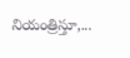నియంత్రిస్తూ,...